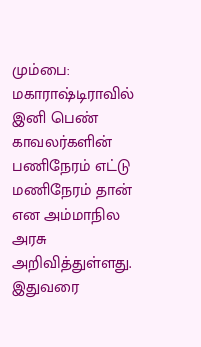மும்பை: மகாராஷ்டிராவில் இனி பெண் காவலர்களின் பணிநேரம் எட்டு மணிநேரம் தான் என அம்மாநில அரசு அறிவித்துள்ளது.
இதுவரை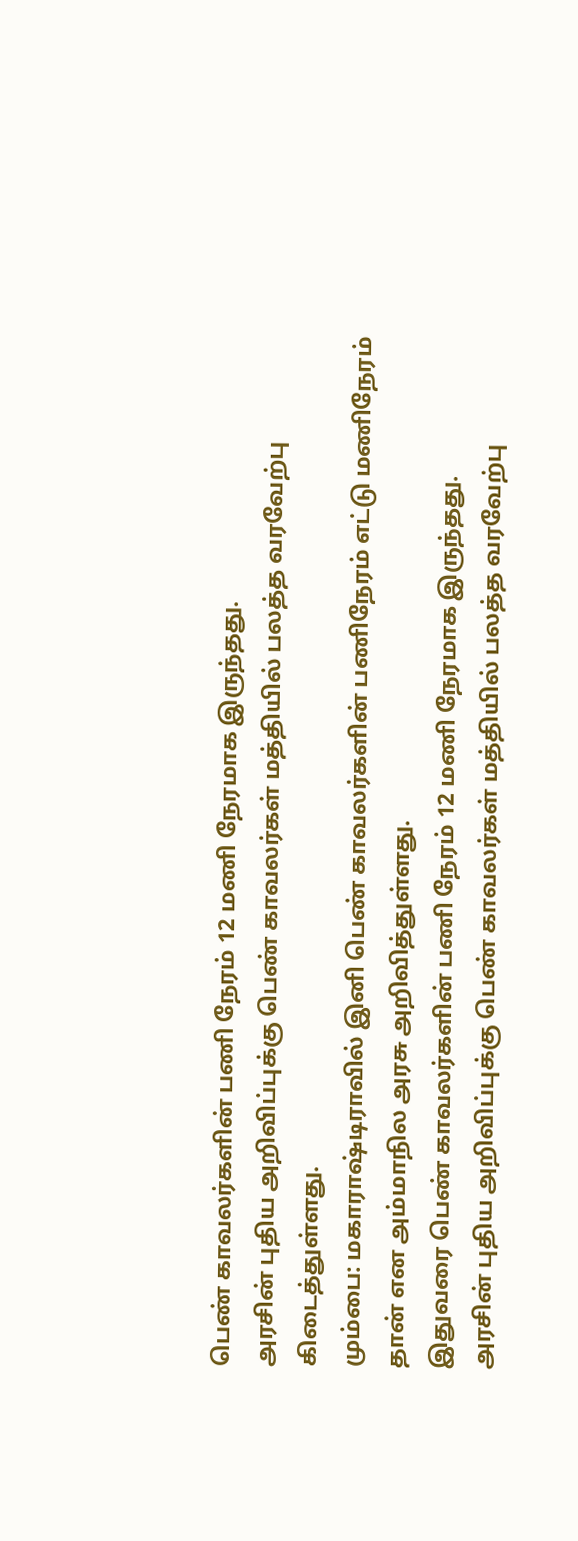பெண் காவலர்களின் பணி நேரம் 12 மணி நேரமாக இருந்தது.
அரசின் புதிய அறிவிப்புக்கு பெண் காவலர்கள் மத்தியில் பலத்த வரவேற்பு கிடைத்துள்ளது.
மும்பை: மகாராஷ்டிராவில் இனி பெண் காவலர்களின் பணிநேரம் எட்டு மணிநேரம் தான் என அம்மாநில அரசு அறிவித்துள்ளது.
இதுவரை பெண் காவலர்களின் பணி நேரம் 12 மணி நேரமாக இருந்தது.
அரசின் புதிய அறிவிப்புக்கு பெண் காவலர்கள் மத்தியில் பலத்த வரவேற்பு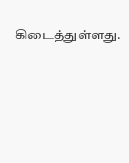கிடைத்துள்ளது.